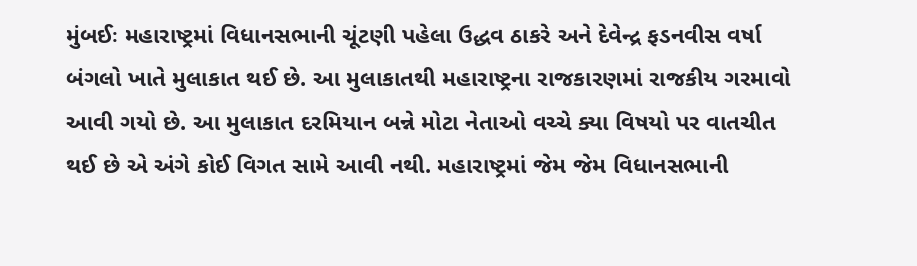મુંબઈઃ મહારાષ્ટ્રમાં વિધાનસભાની ચૂંટણી પહેલા ઉદ્ધવ ઠાકરે અને દેવેન્દ્ર ફડનવીસ વર્ષા બંગલો ખાતે મુલાકાત થઈ છે. આ મુલાકાતથી મહારાષ્ટ્રના રાજકારણમાં રાજકીય ગરમાવો આવી ગયો છે. આ મુલાકાત દરમિયાન બન્ને મોટા નેતાઓ વચ્ચે ક્યા વિષયો પર વાતચીત થઈ છે એ અંગે કોઈ વિગત સામે આવી નથી. મહારાષ્ટ્રમાં જેમ જેમ વિધાનસભાની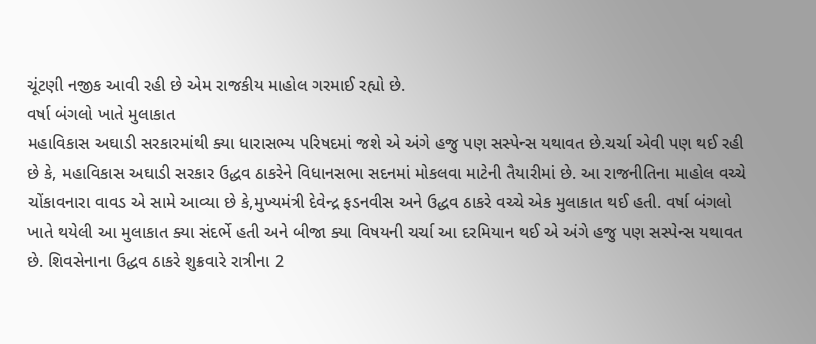ચૂંટણી નજીક આવી રહી છે એમ રાજકીય માહોલ ગરમાઈ રહ્યો છે.
વર્ષા બંગલો ખાતે મુલાકાત
મહાવિકાસ અઘાડી સરકારમાંથી ક્યા ધારાસભ્ય પરિષદમાં જશે એ અંગે હજુ પણ સસ્પેન્સ યથાવત છે.ચર્ચા એવી પણ થઈ રહી છે કે, મહાવિકાસ અઘાડી સરકાર ઉદ્ધવ ઠાકરેને વિધાનસભા સદનમાં મોકલવા માટેની તૈયારીમાં છે. આ રાજનીતિના માહોલ વચ્ચે ચોંકાવનારા વાવડ એ સામે આવ્યા છે કે,મુખ્યમંત્રી દેવેન્દ્ર ફડનવીસ અને ઉદ્ધવ ઠાકરે વચ્ચે એક મુલાકાત થઈ હતી. વર્ષા બંગલો ખાતે થયેલી આ મુલાકાત ક્યા સંદર્ભે હતી અને બીજા ક્યા વિષયની ચર્ચા આ દરમિયાન થઈ એ અંગે હજુ પણ સસ્પેન્સ યથાવત છે. શિવસેનાના ઉદ્ધવ ઠાકરે શુક્રવારે રાત્રીના 2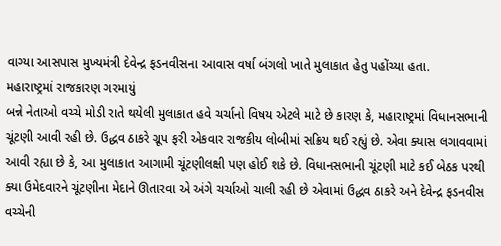વાગ્યા આસપાસ મુખ્યમંત્રી દેવેન્દ્ર ફડનવીસના આવાસ વર્ષા બંગલો ખાતે મુલાકાત હેતુ પહોંચ્યા હતા.
મહારાષ્ટ્રમાં રાજકારણ ગરમાયું
બન્ને નેતાઓ વચ્ચે મોડી રાતે થયેલી મુલાકાત હવે ચર્ચાનો વિષય એટલે માટે છે કારણ કે, મહારાષ્ટ્રમાં વિધાનસભાની ચૂંટણી આવી રહી છે. ઉદ્ધવ ઠાકરે ગ્રૂપ ફરી એકવાર રાજકીય લોબીમાં સક્રિય થઈ રહ્યું છે. એવા ક્યાસ લગાવવામાં આવી રહ્યા છે કે, આ મુલાકાત આગામી ચૂંટણીલક્ષી પણ હોઈ શકે છે. વિધાનસભાની ચૂંટણી માટે કઈ બેઠક પરથી ક્યા ઉમેદવારને ચૂંટણીના મેદાને ઊતારવા એ અંગે ચર્ચાઓ ચાલી રહી છે એવામાં ઉદ્ધવ ઠાકરે અને દેવેન્દ્ર ફડનવીસ વચ્ચેની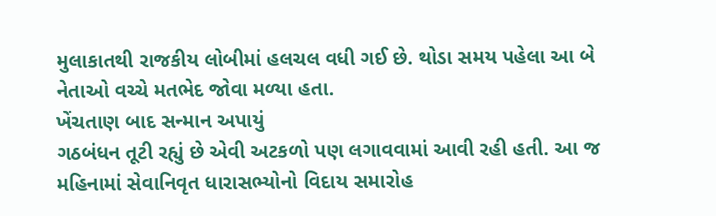મુલાકાતથી રાજકીય લોબીમાં હલચલ વધી ગઈ છે. થોડા સમય પહેલા આ બે નેતાઓ વચ્ચે મતભેદ જોવા મળ્યા હતા.
ખેંચતાણ બાદ સન્માન અપાયું
ગઠબંધન તૂટી રહ્યું છે એવી અટકળો પણ લગાવવામાં આવી રહી હતી. આ જ મહિનામાં સેવાનિવૃત ધારાસભ્યોનો વિદાય સમારોહ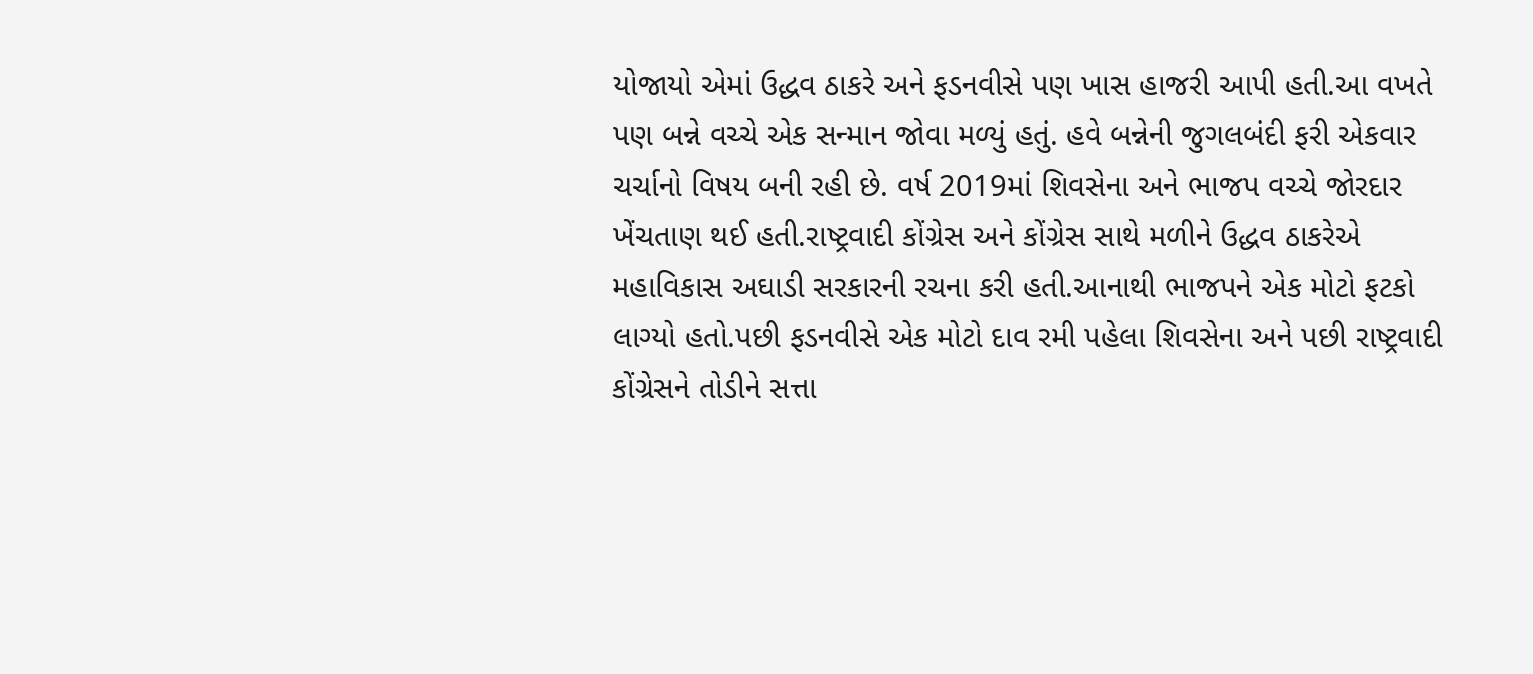યોજાયો એમાં ઉદ્ધવ ઠાકરે અને ફડનવીસે પણ ખાસ હાજરી આપી હતી.આ વખતે પણ બન્ને વચ્ચે એક સન્માન જોવા મળ્યું હતું. હવે બન્નેની જુગલબંદી ફરી એકવાર ચર્ચાનો વિષય બની રહી છે. વર્ષ 2019માં શિવસેના અને ભાજપ વચ્ચે જોરદાર ખેંચતાણ થઈ હતી.રાષ્ટ્રવાદી કોંગ્રેસ અને કોંગ્રેસ સાથે મળીને ઉદ્ધવ ઠાકરેએ મહાવિકાસ અઘાડી સરકારની રચના કરી હતી.આનાથી ભાજપને એક મોટો ફટકો લાગ્યો હતો.પછી ફડનવીસે એક મોટો દાવ રમી પહેલા શિવસેના અને પછી રાષ્ટ્રવાદી કોંગ્રેસને તોડીને સત્તા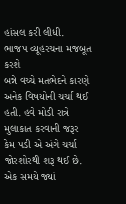હાંસલ કરી લીધી.
ભાજપ વ્યૂહરચના મજબૂત કરશે
બન્ને વચ્ચે મતભેદને કારણે અનેક વિષયોની ચર્ચા થઈ હતી. હવે મોડી રાત્રે મુલાકાત કરવાની જરૂર કેમ પડી એ અંગે ચર્ચા જોરશોરથી શરૂ થઈ છે. એક સમયે જ્યાં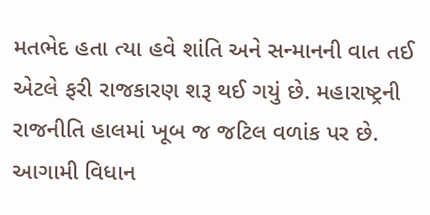મતભેદ હતા ત્યા હવે શાંતિ અને સન્માનની વાત તઈ એટલે ફરી રાજકારણ શરૂ થઈ ગયું છે. મહારાષ્ટ્રની રાજનીતિ હાલમાં ખૂબ જ જટિલ વળાંક પર છે. આગામી વિધાન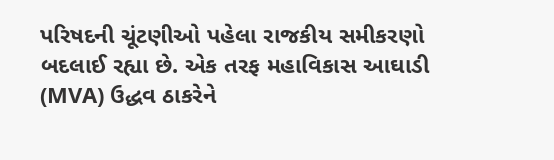પરિષદની ચૂંટણીઓ પહેલા રાજકીય સમીકરણો બદલાઈ રહ્યા છે. એક તરફ મહાવિકાસ આઘાડી (MVA) ઉદ્ધવ ઠાકરેને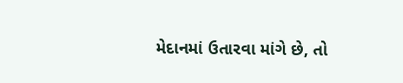મેદાનમાં ઉતારવા માંગે છે, તો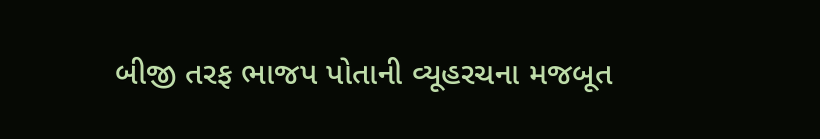બીજી તરફ ભાજપ પોતાની વ્યૂહરચના મજબૂત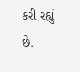કરી રહ્યું છે.